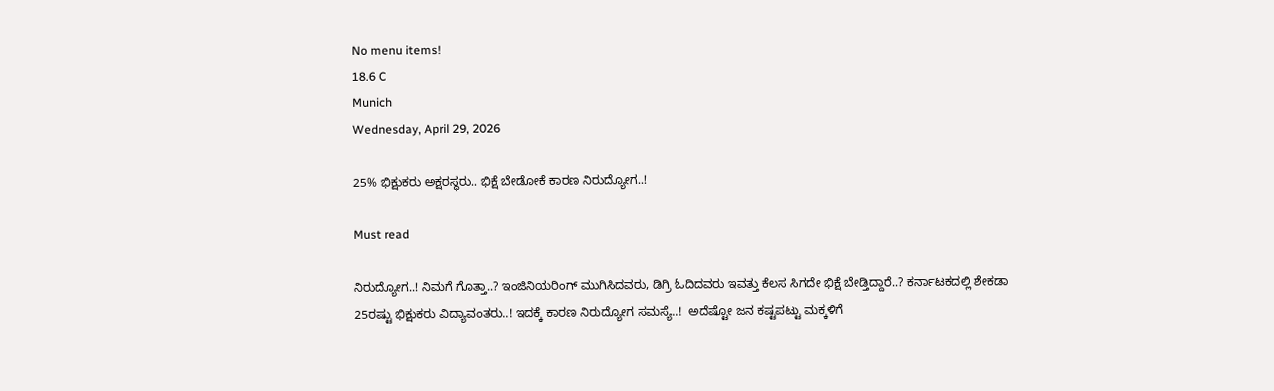No menu items!
18.6 C
Munich
Wednesday, April 29, 2026

25% ಭಿಕ್ಷುಕರು ಅಕ್ಷರಸ್ಥರು.. ಭಿಕ್ಷೆ ಬೇಡೋಕೆ ಕಾರಣ ನಿರುದ್ಯೋಗ..!

Must read

ನಿರುದ್ಯೋಗ..! ನಿಮಗೆ ಗೊತ್ತಾ..? ಇಂಜಿನಿಯರಿಂಗ್ ಮುಗಿಸಿದವರು, ಡಿಗ್ರಿ ಓದಿದವರು ಇವತ್ತು ಕೆಲಸ ಸಿಗದೇ ಭಿಕ್ಷೆ ಬೇಡ್ತಿದ್ದಾರೆ..? ಕರ್ನಾಟಕದಲ್ಲಿ ಶೇಕಡಾ 25ರಷ್ಟು ಭಿಕ್ಷುಕರು ವಿದ್ಯಾವಂತರು..! ಇದಕ್ಕೆ ಕಾರಣ ನಿರುದ್ಯೋಗ ಸಮಸ್ಯೆ..!  ಅದೆಷ್ಟೋ ಜನ ಕಷ್ಟಪಟ್ಟು ಮಕ್ಕಳಿಗೆ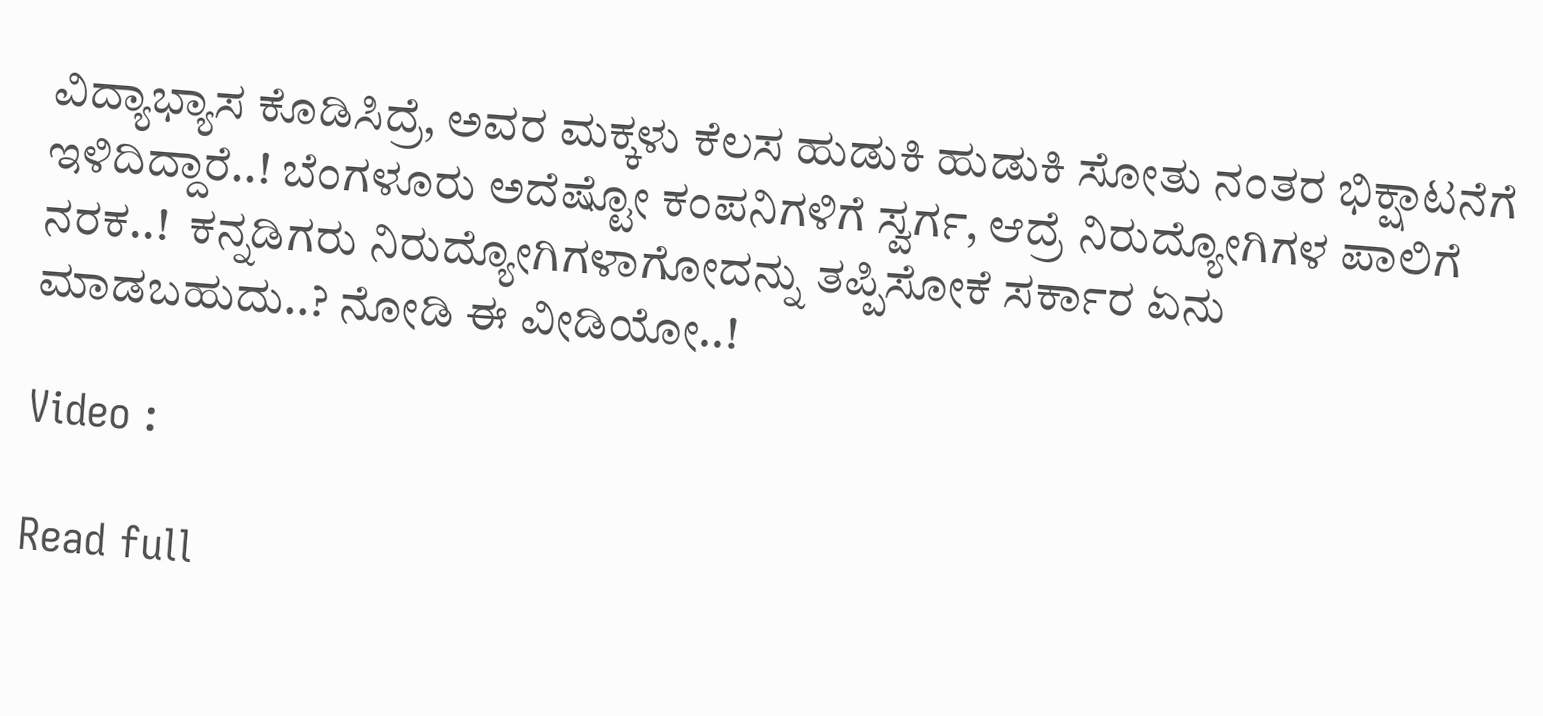ವಿದ್ಯಾಭ್ಯಾಸ ಕೊಡಿಸಿದ್ರೆ, ಅವರ ಮಕ್ಕಳು ಕೆಲಸ ಹುಡುಕಿ ಹುಡುಕಿ ಸೋತು ನಂತರ ಭಿಕ್ಷಾಟನೆಗೆ ಇಳಿದಿದ್ದಾರೆ..! ಬೆಂಗಳೂರು ಅದೆಷ್ಟೋ ಕಂಪನಿಗಳಿಗೆ ಸ್ವರ್ಗ, ಆದ್ರೆ ನಿರುದ್ಯೋಗಿಗಳ ಪಾಲಿಗೆ ನರಕ..!  ಕನ್ನಡಿಗರು ನಿರುದ್ಯೋಗಿಗಳಾಗೋದನ್ನು ತಪ್ಪಿಸೋಕೆ ಸರ್ಕಾರ ಏನು ಮಾಡಬಹುದು..? ನೋಡಿ ಈ ವೀಡಿಯೋ..!

Video :

Read full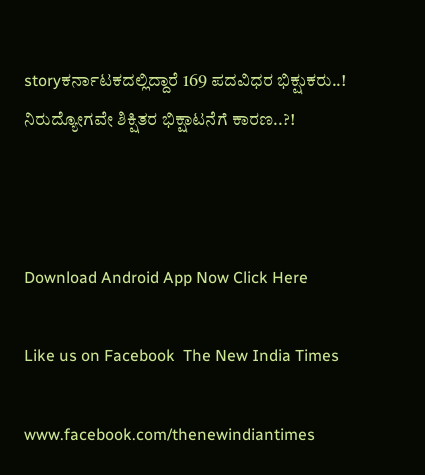storyಕರ್ನಾಟಕದಲ್ಲಿದ್ದಾರೆ 169 ಪದವಿಧರ ಭಿಕ್ಷುಕರು..! ನಿರುದ್ಯೋಗವೇ ಶಿಕ್ಷಿತರ ಭಿಕ್ಷಾಟನೆಗೆ ಕಾರಣ..?!



Download Android App Now Click Here

Like us on Facebook  The New India Times

www.facebook.com/thenewindiantimes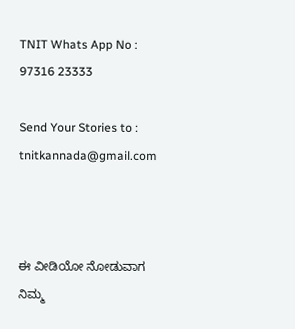TNIT Whats App No : 97316 23333

Send Your Stories to : tnitkannada@gmail.com



ಈ ವೀಡಿಯೋ ನೋಡುವಾಗ ನಿಮ್ಮ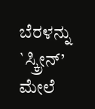ಬೆರಳನ್ನು `ಸ್ಕ್ರೀನ್’ ಮೇಲೆ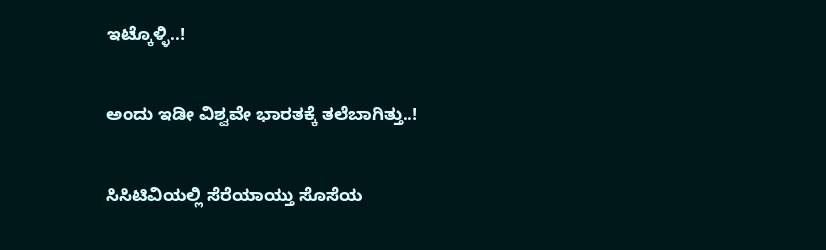ಇಟ್ಕೊಳ್ಳಿ..!

ಅಂದು ಇಡೀ ವಿಶ್ವವೇ ಭಾರತಕ್ಕೆ ತಲೆಬಾಗಿತ್ತು..!

ಸಿಸಿಟಿವಿಯಲ್ಲಿ ಸೆರೆಯಾಯ್ತು ಸೊಸೆಯ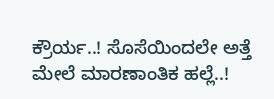ಕ್ರೌರ್ಯ..! ಸೊಸೆಯಿಂದಲೇ ಅತ್ತೆ ಮೇಲೆ ಮಾರಣಾಂತಿಕ ಹಲ್ಲೆ..!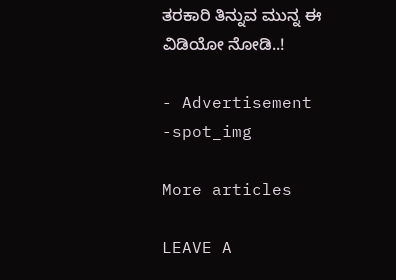ತರಕಾರಿ ತಿನ್ನುವ ಮುನ್ನ ಈ ವಿಡಿಯೋ ನೋಡಿ..!

- Advertisement -spot_img

More articles

LEAVE A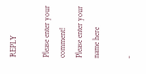REPLY

Please enter your comment!
Please enter your name here

-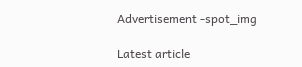Advertisement -spot_img

Latest article